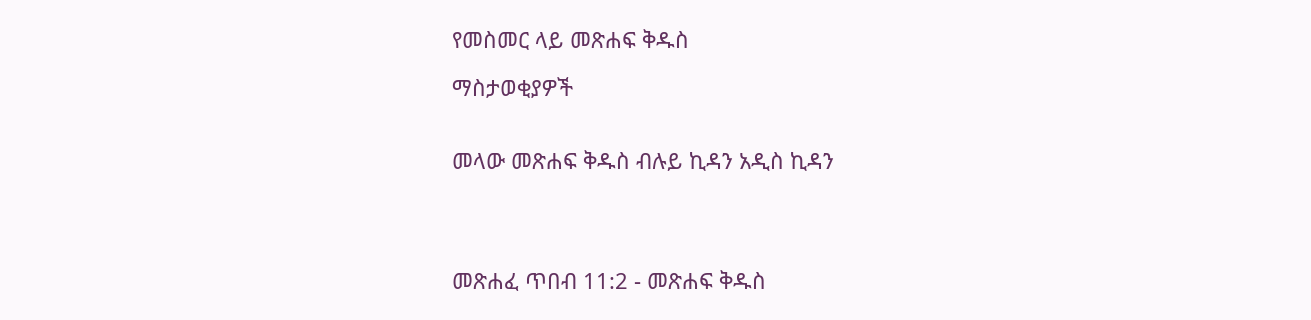የመስመር ላይ መጽሐፍ ቅዱስ

ማስታወቂያዎች


መላው መጽሐፍ ቅዱስ ብሉይ ኪዳን አዲስ ኪዳን




መጽሐፈ ጥበብ 11:2 - መጽሐፍ ቅዱስ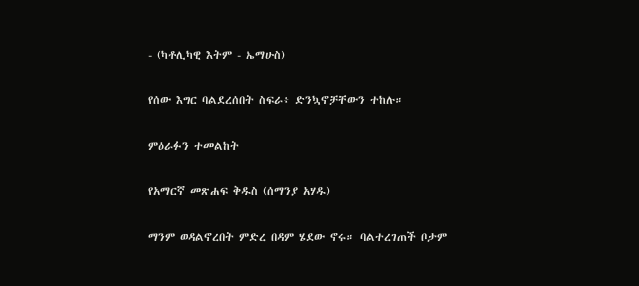- (ካቶሊካዊ እትም - ኤማሁስ)

የሰው እግር ባልደረሰበት ስፍራ፥ ድንኳኖቻቸውን ተከሉ።

ምዕራፉን ተመልከት

የአማርኛ መጽሐፍ ቅዱስ (ሰማንያ አሃዱ)

ማንም ወዳልኖረበት ምድረ በዳም ሄደው ኖሩ። ባልተረገጠች ቦታም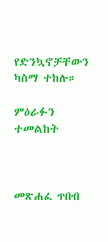የድንኳኖቻቸውን ካስማ ተከሉ።

ምዕራፉን ተመልከት



መጽሐፈ ጥበብ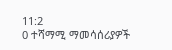11:2
0 ተሻማሚ ማመሳሰሪያዎች